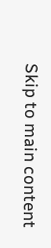Skip to main content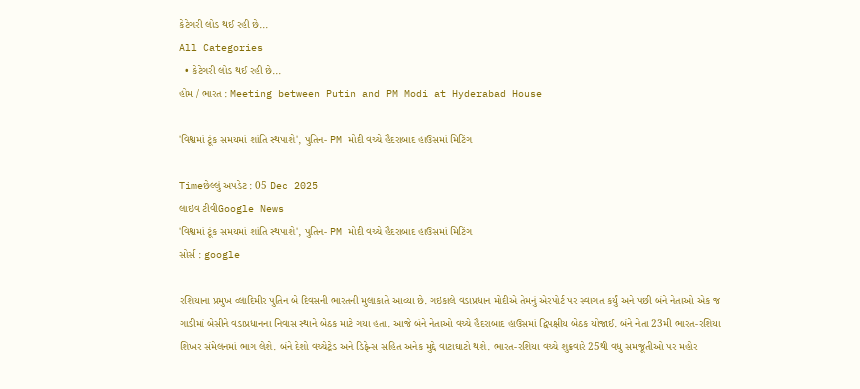કેટેગરી લોડ થઈ રહી છે...
All Categories
  • કેટેગરી લોડ થઈ રહી છે...
હોમ / ભારત : Meeting between Putin and PM Modi at Hyderabad House

'વિશ્વમાં ટૂંક સમયમાં શાંતિ સ્થપાશે', પુતિન- PM મોદી વચ્ચે હૈદરાબાદ હાઉસમાં મિટિંગ

Timeછેલ્લું અપડેટ : 05 Dec 2025
લાઇવ ટીવીGoogle News
'વિશ્વમાં ટૂંક સમયમાં શાંતિ સ્થપાશે', પુતિન- PM મોદી વચ્ચે હૈદરાબાદ હાઉસમાં મિટિંગ
સોર્સ : google

રશિયાના પ્રમુખ વ્લાદિમીર પુતિન બે દિવસની ભારતની મુલાકાતે આવ્યા છે. ગઇકાલે વડાપ્રધાન મોદીએ તેમનું એરપોર્ટ પર સ્વાગત કર્યું અને પછી બંને નેતાઓ એક જ ગાડીમાં બેસીને વડાપ્રધાનના નિવાસ સ્થાને બેઠક માટે ગયા હતા. આજે બંને નેતાઓ વચ્ચે હૈદરાબાદ હાઉસમાં દ્વિપક્ષીય બેઠક યોજાઈ. બંને નેતા 23મી ભારત-રશિયા શિખર સંમેલનમાં ભાગ લેશે. બંને દેશો વચ્ચેટ્રેડ અને ડિફેન્સ સહિત અનેક મુદ્દે વાટાઘાટો થશે. ભારત-રશિયા વચ્ચે શુક્રવારે 25થી વધુ સમજૂતીઓ પર મહોર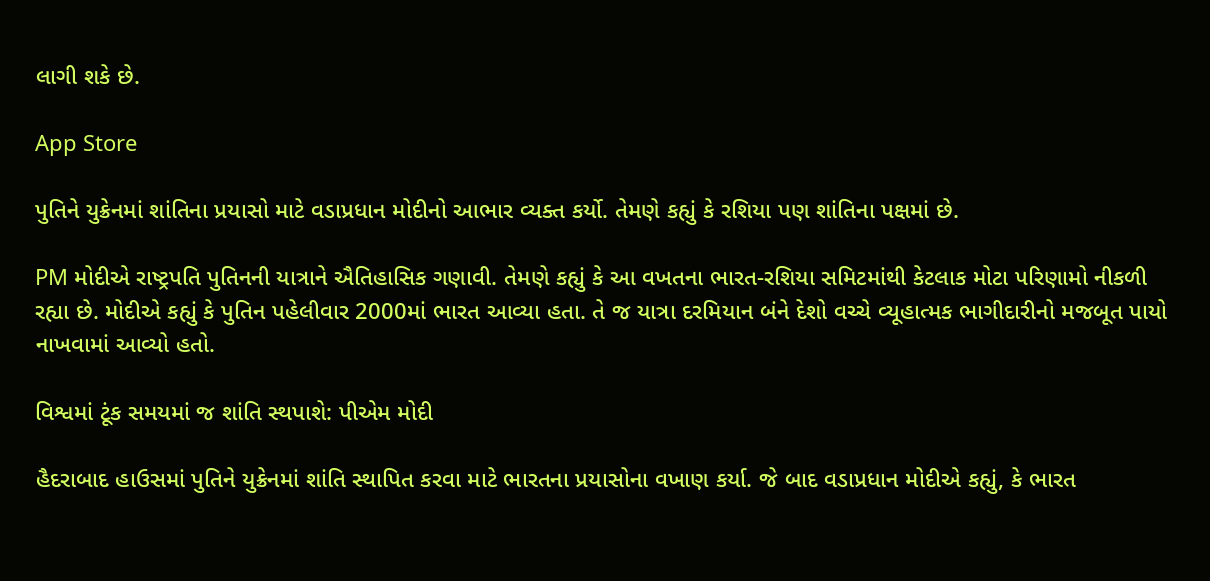લાગી શકે છે.

App Store

પુતિને યુક્રેનમાં શાંતિના પ્રયાસો માટે વડાપ્રધાન મોદીનો આભાર વ્યક્ત કર્યો. તેમણે કહ્યું કે રશિયા પણ શાંતિના પક્ષમાં છે.

PM મોદીએ રાષ્ટ્રપતિ પુતિનની યાત્રાને ઐતિહાસિક ગણાવી. તેમણે કહ્યું કે આ વખતના ભારત-રશિયા સમિટમાંથી કેટલાક મોટા પરિણામો નીકળી રહ્યા છે. મોદીએ કહ્યું કે પુતિન પહેલીવાર 2000માં ભારત આવ્યા હતા. તે જ યાત્રા દરમિયાન બંને દેશો વચ્ચે વ્યૂહાત્મક ભાગીદારીનો મજબૂત પાયો નાખવામાં આવ્યો હતો.

વિશ્વમાં ટૂંક સમયમાં જ શાંતિ સ્થપાશે: પીએમ મોદી

હૈદરાબાદ હાઉસમાં પુતિને યુક્રેનમાં શાંતિ સ્થાપિત કરવા માટે ભારતના પ્રયાસોના વખાણ કર્યા. જે બાદ વડાપ્રધાન મોદીએ કહ્યું, કે ભારત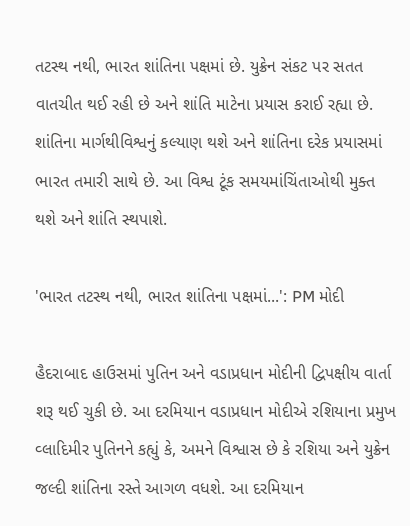તટસ્થ નથી, ભારત શાંતિના પક્ષમાં છે. યુક્રેન સંકટ પર સતત વાતચીત થઈ રહી છે અને શાંતિ માટેના પ્રયાસ કરાઈ રહ્યા છે. શાંતિના માર્ગથીવિશ્વનું કલ્યાણ થશે અને શાંતિના દરેક પ્રયાસમાં ભારત તમારી સાથે છે. આ વિશ્વ ટૂંક સમયમાંચિંતાઓથી મુક્ત થશે અને શાંતિ સ્થપાશે.

'ભારત તટસ્થ નથી, ભારત શાંતિના પક્ષમાં...': PM મોદી

હૈદરાબાદ હાઉસમાં પુતિન અને વડાપ્રધાન મોદીની દ્વિપક્ષીય વાર્તા શરૂ થઈ ચુકી છે. આ દરમિયાન વડાપ્રધાન મોદીએ રશિયાના પ્રમુખ વ્લાદિમીર પુતિનને કહ્યું કે, અમને વિશ્વાસ છે કે રશિયા અને યુક્રેન જલ્દી શાંતિના રસ્તે આગળ વધશે. આ દરમિયાન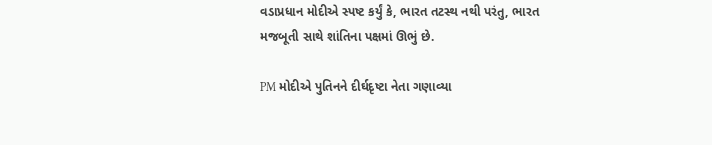વડાપ્રધાન મોદીએ સ્પષ્ટ કર્યું કે, ભારત તટસ્થ નથી પરંતુ, ભારત મજબૂતી સાથે શાંતિના પક્ષમાં ઊભું છે.

PM મોદીએ પુતિનને દીર્ઘદૃષ્ટા નેતા ગણાવ્યા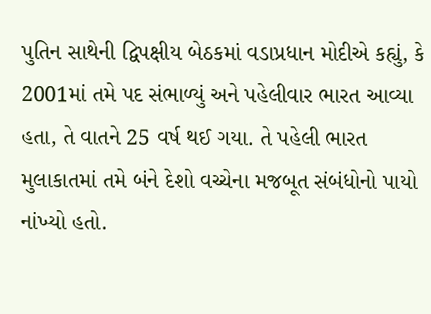પુતિન સાથેની દ્વિપક્ષીય બેઠકમાં વડાપ્રધાન મોદીએ કહ્યું, કે 2001માં તમે પદ સંભાળ્યું અને પહેલીવાર ભારત આવ્યા હતા, તે વાતને 25 વર્ષ થઈ ગયા. તે પહેલી ભારત મુલાકાતમાં તમે બંને દેશો વચ્ચેના મજબૂત સંબંધોનો પાયો નાંખ્યો હતો.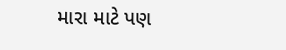મારા માટે પણ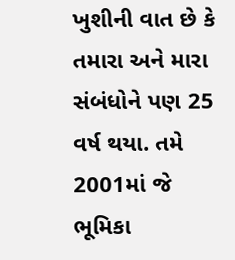ખુશીની વાત છે કે તમારા અને મારા સંબંધોને પણ 25 વર્ષ થયા. તમે 2001માં જે ભૂમિકા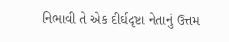નિભાવી તે એક દીર્ઘદૃષ્ટા નેતાનું ઉત્તમ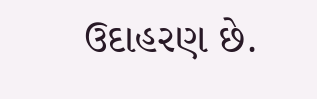ઉદાહરણ છે.